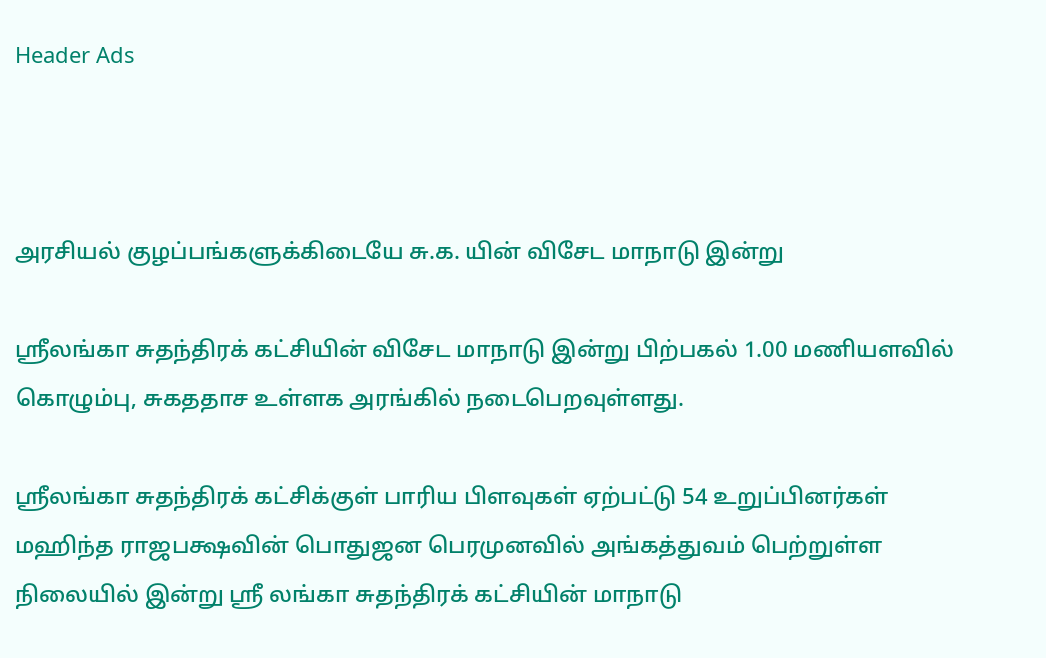Header Ads



அரசியல் குழப்பங்களுக்கிடையே சு.க. யின் விசேட மாநாடு இன்று

ஸ்ரீலங்கா சுதந்திரக் கட்சியின் விசேட மாநாடு இன்று பிற்பகல் 1.00 மணியளவில் கொழும்பு, சுகததாச உள்ளக அரங்கில் நடைபெறவுள்ளது.

ஸ்ரீலங்கா சுதந்திரக் கட்சிக்குள் பாரிய பிளவுகள் ஏற்பட்டு 54 உறுப்பினர்கள் மஹிந்த ராஜபக்ஷவின் பொதுஜன பெரமுனவில் அங்கத்துவம் பெற்றுள்ள நிலையில் இன்று ஸ்ரீ லங்கா சுதந்திரக் கட்சியின் மாநாடு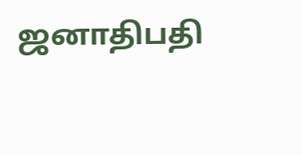ஜனாதிபதி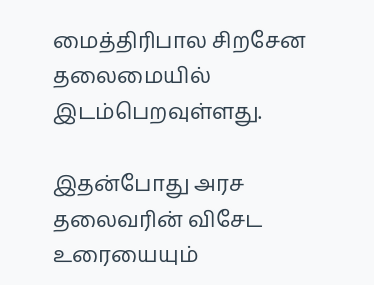மைத்திரிபால சிறசேன தலைமையில் இடம்பெறவுள்ளது.

இதன்போது அரச தலைவரின் விசேட உரையையும்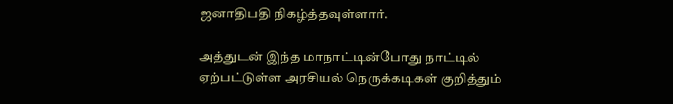ஜனாதிபதி நிகழ்த்தவுள்ளார்.

அத்துடன் இந்த மாநாட்டின்போது நாட்டில் ஏற்பட்டுள்ள அரசியல் நெருக்கடிகள் குறித்தும்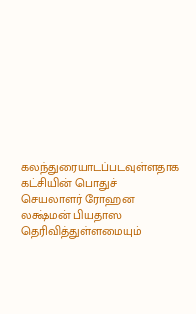கலந்துரையாடப்படவுள்ளதாக கட்சியின் பொதுச் செயலாளர் ரோஹன லக்ஷ்மன் பியதாஸ தெரிவித்துள்ளமையும்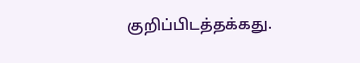குறிப்பிடத்தக்கது.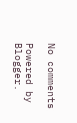No comments

Powered by Blogger.